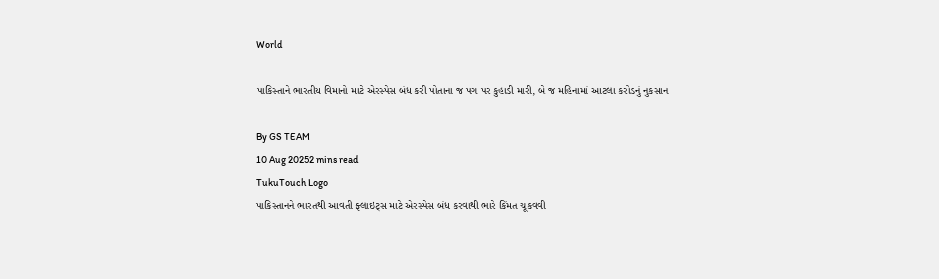World

પાકિસ્તાને ભારતીય વિમાનો માટે એરસ્પેસ બંધ કરી પોતાના જ પગ પર કુહાડી મારી, બે જ મહિનામાં આટલા કરોડનું નુકસાન

By GS TEAM
10 Aug 20252 mins read
TukuTouch Logo
પાકિસ્તાનને ભારતથી આવતી ફ્લાઇટ્સ માટે એરસ્પેસ બંધ કરવાથી ભારે કિંમત ચૂકવવી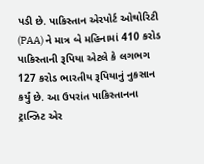પડી છે. પાકિસ્તાન એરપોર્ટ ઓથોરિટી (PAA) ને માત્ર બે મહિનામાં 410 કરોડ પાકિસ્તાની રૂપિયા એટલે કે લગભગ 127 કરોડ ભારતીય રૂપિયાનું નુકસાન કર્યું છે. આ ઉપરાંત પાકિસ્તાનના ટ્રાન્ઝિટ એર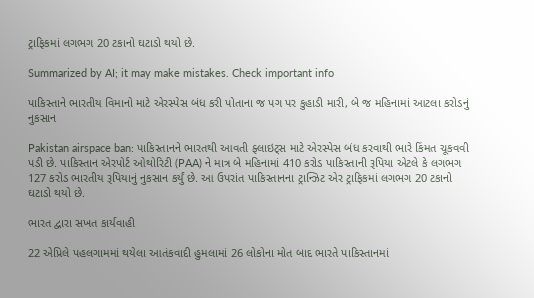ટ્રાફિકમાં લગભગ 20 ટકાનો ઘટાડો થયો છે.

Summarized by AI; it may make mistakes. Check important info

પાકિસ્તાને ભારતીય વિમાનો માટે એરસ્પેસ બંધ કરી પોતાના જ પગ પર કુહાડી મારી, બે જ મહિનામાં આટલા કરોડનું નુકસાન

Pakistan airspace ban: પાકિસ્તાનને ભારતથી આવતી ફ્લાઇટ્સ માટે એરસ્પેસ બંધ કરવાથી ભારે કિંમત ચૂકવવી પડી છે. પાકિસ્તાન એરપોર્ટ ઓથોરિટી (PAA) ને માત્ર બે મહિનામાં 410 કરોડ પાકિસ્તાની રૂપિયા એટલે કે લગભગ 127 કરોડ ભારતીય રૂપિયાનું નુકસાન કર્યું છે. આ ઉપરાંત પાકિસ્તાનના ટ્રાન્ઝિટ એર ટ્રાફિકમાં લગભગ 20 ટકાનો ઘટાડો થયો છે.

ભારત દ્વારા સખત કાર્યવાહી

22 એપ્રિલે પહલગામમાં થયેલા આતંકવાદી હુમલામાં 26 લોકોના મોત બાદ ભારતે પાકિસ્તાનમાં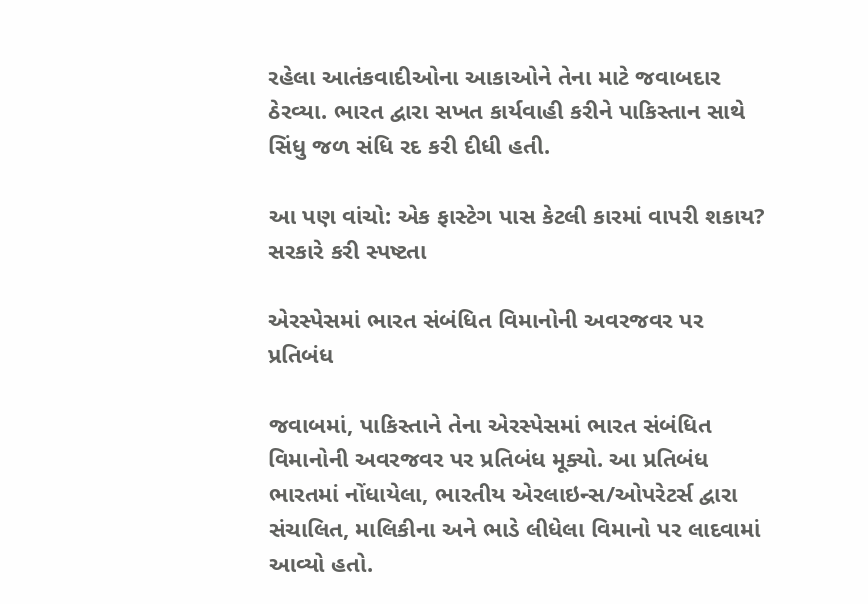રહેલા આતંકવાદીઓના આકાઓને તેના માટે જવાબદાર ઠેરવ્યા. ભારત દ્વારા સખત કાર્યવાહી કરીને પાકિસ્તાન સાથે સિંધુ જળ સંધિ રદ કરી દીધી હતી.

આ પણ વાંચો: એક ફાસ્ટેગ પાસ કેટલી કારમાં વાપરી શકાય? સરકારે કરી સ્પષ્ટતા

એરસ્પેસમાં ભારત સંબંધિત વિમાનોની અવરજવર પર પ્રતિબંધ

જવાબમાં, પાકિસ્તાને તેના એરસ્પેસમાં ભારત સંબંધિત વિમાનોની અવરજવર પર પ્રતિબંધ મૂક્યો. આ પ્રતિબંધ ભારતમાં નોંધાયેલા, ભારતીય એરલાઇન્સ/ઓપરેટર્સ દ્વારા સંચાલિત, માલિકીના અને ભાડે લીધેલા વિમાનો પર લાદવામાં આવ્યો હતો.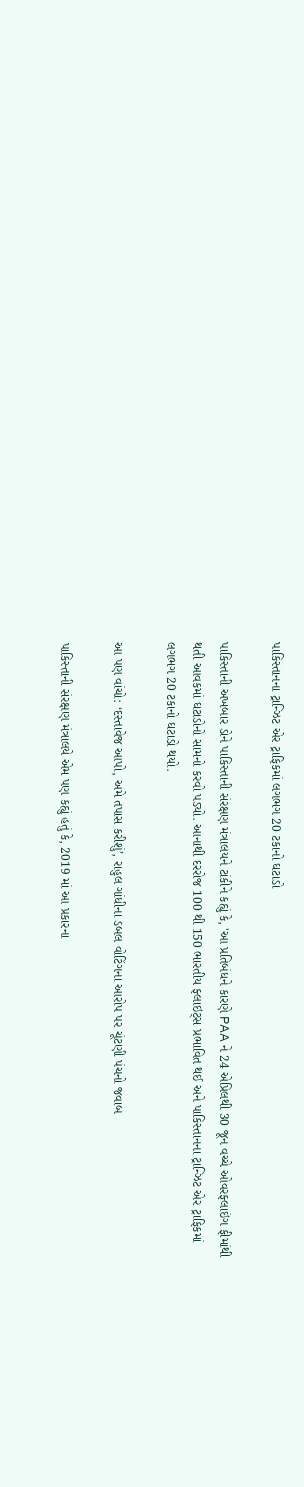પાકિસ્તાનના ટ્રાન્ઝિટ એર ટ્રાફિકમાં લગભગ 20 ટકાનો ઘટાડો

પાકિસ્તાની અખબાર ડોને પાકિસ્તાની સંરક્ષણ મંત્રાલયને ટાંકીને કહ્યું કે, 'આ પ્રતિબંધને કારણે PAA ને 24 એપ્રિલથી 30 જૂન વચ્ચે ઓવરફ્લાઇંગ ફીમાંથી થતી આવકમાં ઘટાડોનો સામનો કરવો પડ્યો. આનાથી દરરોજ 100 થી 150 ભારતીય ફ્લાઇટ્સ પ્રભાવિત થઈ અને પાકિસ્તાનના ટ્રાન્ઝિટ એર ટ્રાફિકમાં લગભગ 20 ટકાનો ઘટાડો થયો.

આ પણ વાંચો: ‘દસ્તાવેજ આપો, અમે તપાસ કરીશું’, રાહુલ ગાંધીના ડબલ વોટિંગના આરોપ પર ચૂંટણી પંચનો જવાબ

પાકિસ્તાની સંરક્ષણ મંત્રાલયે એમ પણ કહ્યું હતું કે, 2019 માં આ પ્રકારના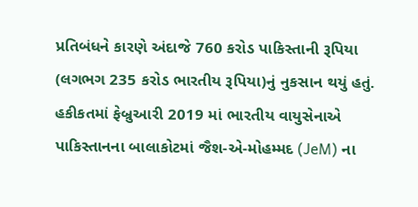પ્રતિબંધને કારણે અંદાજે 760 કરોડ પાકિસ્તાની રૂપિયા (લગભગ 235 કરોડ ભારતીય રૂપિયા)નું નુકસાન થયું હતું. હકીકતમાં ફેબ્રુઆરી 2019 માં ભારતીય વાયુસેનાએ પાકિસ્તાનના બાલાકોટમાં જૈશ-એ-મોહમ્મદ (JeM) ના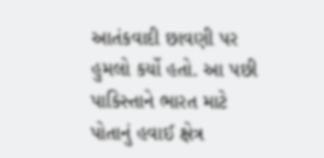આતંકવાદી છાવણી પર હુમલો કર્યો હતો. આ પછી પાકિસ્તાને ભારત માટે પોતાનું હવાઈ ક્ષેત્ર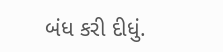બંધ કરી દીધું.